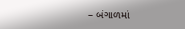– બંગાળમાં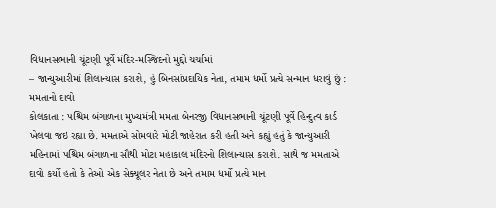વિધાનસભાની ચૂંટણી પૂર્વે મંદિર-મસ્જિદનો મુદ્દો ચર્ચામાં
– જાન્યુઆરીમાં શિલાન્યાસ કરાશે, હું બિનસાંપ્રદાયિક નેતા, તમામ ધર્મો પ્રત્યે સન્માન ધરાવું છું : મમતાનો દાવો
કોલકાતા : પશ્ચિમ બંગાળના મુખ્યમંત્રી મમતા બેનરજી વિધાનસભાની ચૂંટણી પૂર્વે હિન્દુત્વ કાર્ડ ખેલવા જઇ રહ્યા છે. મમતાએ સોમવારે મોટી જાહેરાત કરી હતી અને કહ્યું હતું કે જાન્યુઆરી મહિનામાં પશ્ચિમ બંગાળના સૌથી મોટા મહાકાલ મંદિરનો શિલાન્યાસ કરાશે. સાથે જ મમતાએ દાવો કર્યો હતો કે તેઓ એક સેક્યૂલર નેતા છે અને તમામ ધર્મો પ્રત્યે માન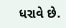ધરાવે છે.